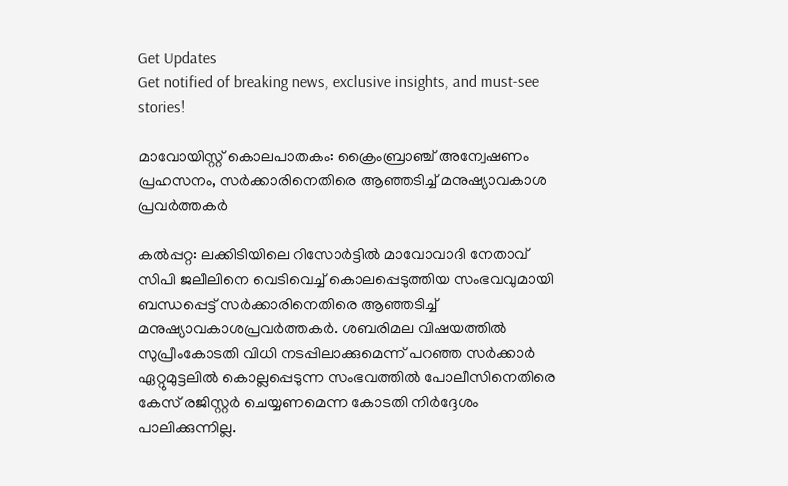Get Updates
Get notified of breaking news, exclusive insights, and must-see stories!

മാവോയിസ്റ്റ് കൊലപാതകം: ക്രൈംബ്രാഞ്ച് അന്വേഷണം പ്രഹസനം, സര്‍ക്കാരിനെതിരെ ആഞ്ഞടിച്ച് മനുഷ്യാവകാശ പ്രവര്‍ത്തകര്‍

കല്‍പ്പറ്റ: ലക്കിടിയിലെ റിസോര്‍ട്ടില്‍ മാവോവാദി നേതാവ് സിപി ജലീലിനെ വെടിവെച്ച് കൊലപ്പെടുത്തിയ സംഭവവുമായി ബന്ധപ്പെട്ട് സര്‍ക്കാരിനെതിരെ ആഞ്ഞടിച്ച് മനുഷ്യാവകാശപ്രവര്‍ത്തകര്‍. ശബരിമല വിഷയത്തില്‍ സുപ്രീംകോടതി വിധി നടപ്പിലാക്കുമെന്ന് പറഞ്ഞ സര്‍ക്കാര്‍ ഏറ്റുമുട്ടലില്‍ കൊല്ലപ്പെടുന്ന സംഭവത്തില്‍ പോലീസിനെതിരെ കേസ് രജിസ്റ്റര്‍ ചെയ്യണമെന്ന കോടതി നിര്‍ദ്ദേശം പാലിക്കുന്നില്ല.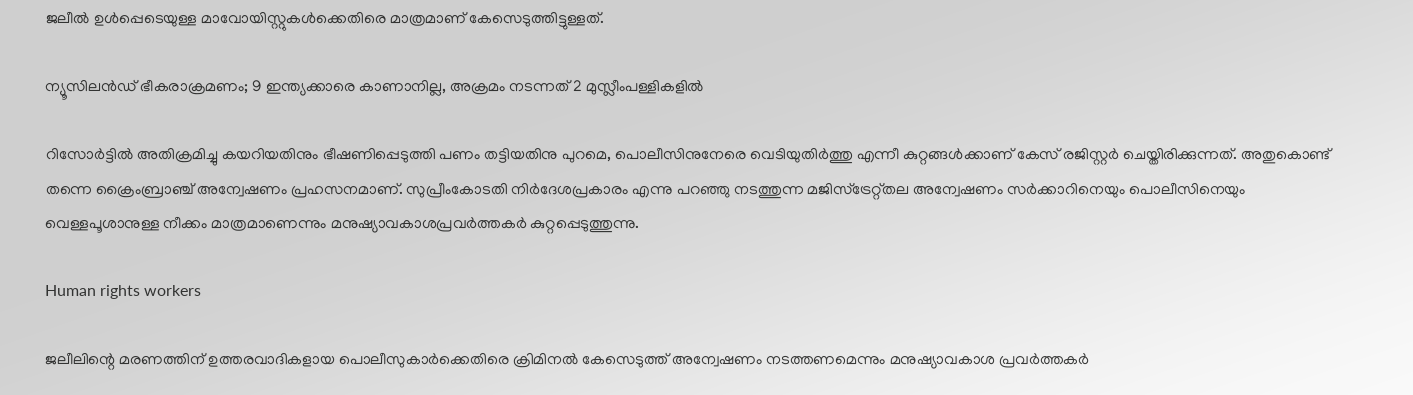ജലീല്‍ ഉള്‍പ്പെടെയുള്ള മാവോയിസ്റ്റുകള്‍ക്കെതിരെ മാത്രമാണ് കേസെടുത്തിട്ടുള്ളത്.

ന്യൂസിലൻഡ് ഭീകരാക്രമണം; 9 ഇന്ത്യക്കാരെ കാണാനില്ല, അക്രമം നടന്നത് 2 മുസ്ലീംപള്ളികളിൽ

റിസോര്‍ട്ടില്‍ അതിക്രമിച്ചു കയറിയതിനും ഭീഷണിപ്പെടുത്തി പണം തട്ടിയതിനു പുറമെ, പൊലീസിനുനേരെ വെടിയുതിര്‍ത്തു എന്നീ കുറ്റങ്ങള്‍ക്കാണ് കേസ് രജിസ്റ്റര്‍ ചെയ്തിരിക്കുന്നത്. അതുകൊണ്ട് തന്നെ ക്രൈംബ്രാഞ്ച് അന്വേഷണം പ്രഹസനമാണ്. സുപ്രീംകോടതി നിര്‍ദേശപ്രകാരം എന്നു പറഞ്ഞു നടത്തുന്ന മജിസ്‌ട്രേറ്റ്തല അന്വേഷണം സര്‍ക്കാറിനെയും പൊലീസിനെയും വെള്ളപൂശാനുള്ള നീക്കം മാത്രമാണെന്നും മനുഷ്യാവകാശപ്രവര്‍ത്തകര്‍ കുറ്റപ്പെടുത്തുന്നു.

Human rights workers

ജലീലിന്റെ മരണത്തിന് ഉത്തരവാദികളായ പൊലീസുകാര്‍ക്കെതിരെ ക്രിമിനല്‍ കേസെടുത്ത് അന്വേഷണം നടത്തണമെന്നും മനുഷ്യാവകാശ പ്രവര്‍ത്തകര്‍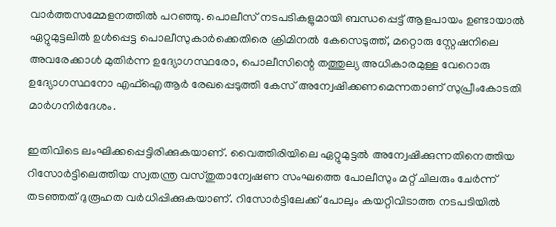വാര്‍ത്തസമ്മേളനത്തില്‍ പറഞ്ഞു. പൊലീസ് നടപടികളുമായി ബന്ധപ്പെട്ട് ആളപായം ഉണ്ടായാല്‍ ഏറ്റുമുട്ടലില്‍ ഉള്‍പ്പെട്ട പൊലീസുകാര്‍ക്കെതിരെ ക്രിമിനല്‍ കേസെടുത്ത്, മറ്റൊരു സ്റ്റേഷനിലെ അവരേക്കാള്‍ മുതിര്‍ന്ന ഉദ്യോഗസ്ഥരോ, പൊലീസിന്റെ തത്തുല്യ അധികാരമുള്ള വേറൊരു ഉദ്യോഗസ്ഥനോ എഫ്ഐആര്‍ രേഖപ്പെടുത്തി കേസ് അന്വേഷിക്കണമെന്നതാണ് സുപ്രീംകോടതി മാര്‍ഗനിര്‍ദേശം.

ഇതിവിടെ ലംഘിക്കപ്പെട്ടിരിക്കുകയാണ്. വൈത്തിരിയിലെ ഏറ്റുമുട്ടല്‍ അന്വേഷിക്കുന്നതിനെത്തിയ റിസോര്‍ട്ടിലെത്തിയ സ്വതന്ത്ര വസ്തുതാന്വേഷണ സംഘത്തെ പോലീസും മറ്റ് ചിലരും ചേര്‍ന്ന് തടഞ്ഞത് ദുരൂഹത വര്‍ധിപ്പിക്കുകയാണ്. റിസോര്‍ട്ടിലേക്ക് പോലും കയറ്റിവിടാത്ത നടപടിയില്‍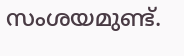സംശയമുണ്ട്.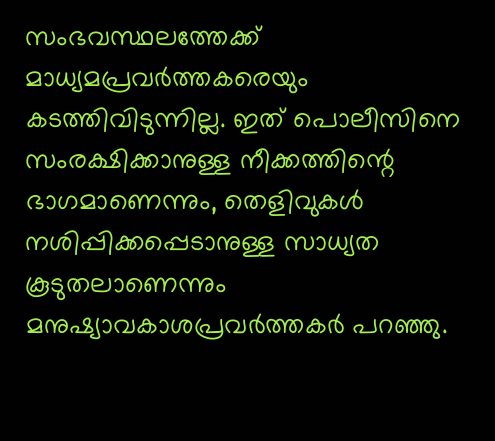സംഭവസ്ഥലത്തേക്ക് മാധ്യമപ്രവര്‍ത്തകരെയും കടത്തിവിടുന്നില്ല. ഇത് പൊലീസിനെ സംരക്ഷിക്കാനുള്ള നീക്കത്തിന്റെ ഭാഗമാണെന്നും, തെളിവുകള്‍ നശിപ്പിക്കപ്പെടാനുള്ള സാധ്യത കൂടുതലാണെന്നും മനുഷ്യാവകാശപ്രവര്‍ത്തകര്‍ പറഞ്ഞു.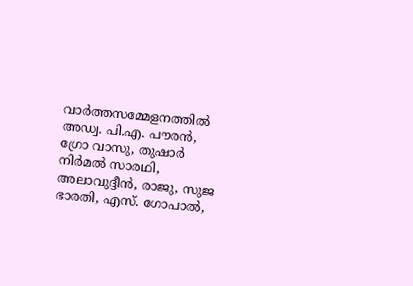വാര്‍ത്തസമ്മേളനത്തില്‍ അഡ്വ. പി.എ. പൗരന്‍, ഗ്രോ വാസു, തുഷാര്‍ നിര്‍മല്‍ സാരഥി, അലാവുദ്ദീന്‍, രാജു, സുജ ഭാരതി, എസ്. ഗോപാല്‍,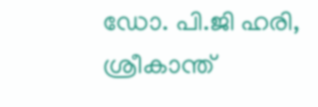ഡോ. പി.ജി ഹരി, ശ്രീകാന്ത്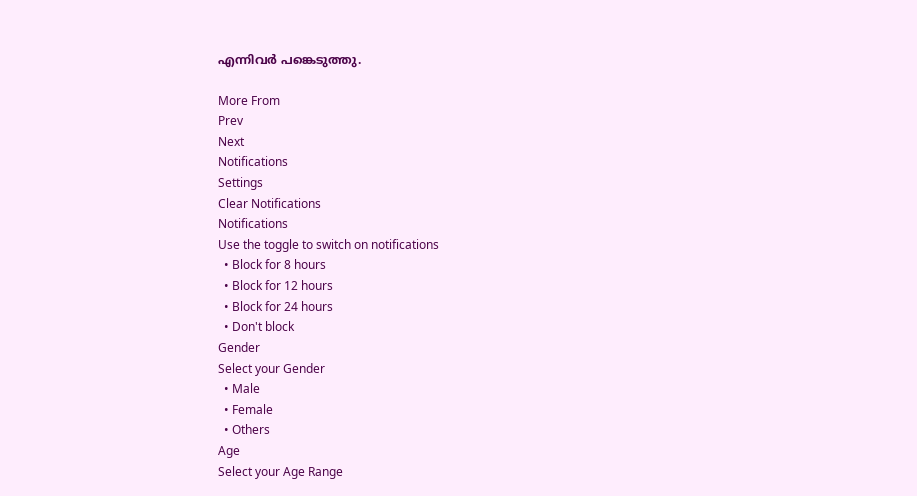എന്നിവര്‍ പങ്കെടുത്തു.

More From
Prev
Next
Notifications
Settings
Clear Notifications
Notifications
Use the toggle to switch on notifications
  • Block for 8 hours
  • Block for 12 hours
  • Block for 24 hours
  • Don't block
Gender
Select your Gender
  • Male
  • Female
  • Others
Age
Select your Age Range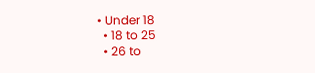• Under 18
  • 18 to 25
  • 26 to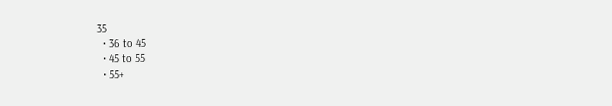35
  • 36 to 45
  • 45 to 55
  • 55+